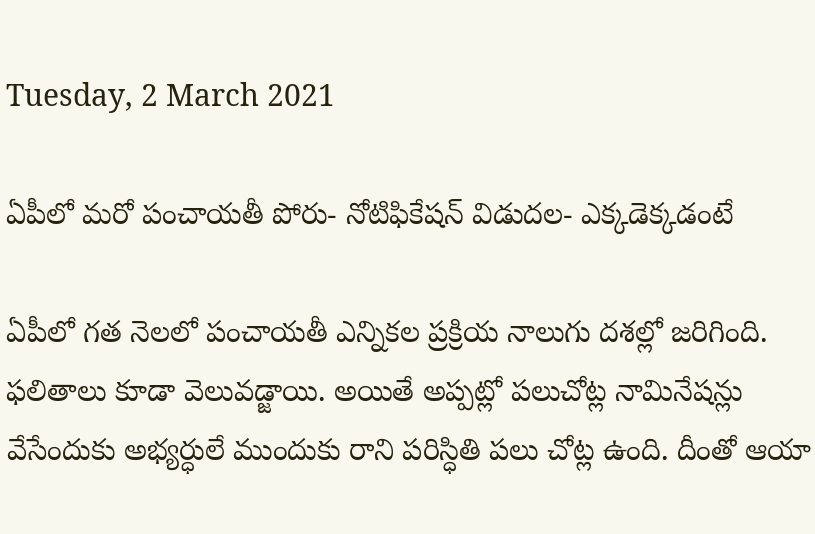Tuesday, 2 March 2021

ఏపీలో మరో పంచాయతీ పోరు- నోటిఫికేషన్‌ విడుదల- ఎక్కడెక్కడంటే

ఏపీలో గత నెలలో పంచాయతీ ఎన్నికల ప్రక్రియ నాలుగు దశల్లో జరిగింది. ఫలితాలు కూడా వెలువడ్జాయి. అయితే అప్పట్లో పలుచోట్ల నామినేషన్లు వేసేందుకు అభ్యర్ధులే ముందుకు రాని పరిస్ధితి పలు చోట్ల ఉంది. దీంతో ఆయా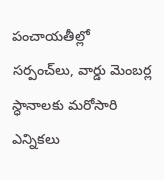పంచాయతీల్లో సర్పంచ్‌లు, వార్డు మెంబర్ల స్ధానాలకు మరోసారి ఎన్నికలు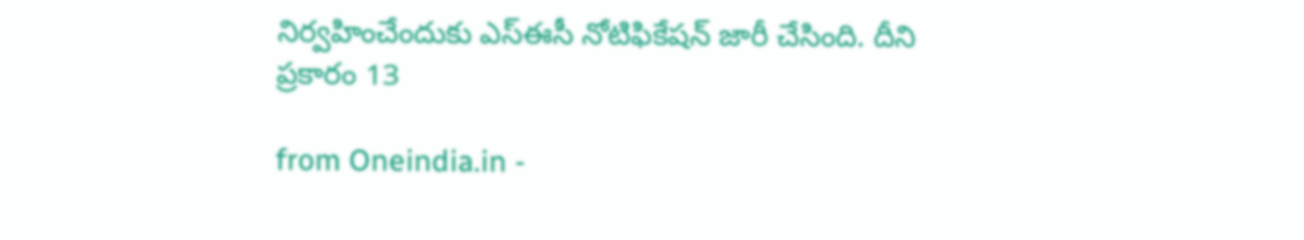నిర్వహించేందుకు ఎస్ఈసీ నోటిఫికేషన్ జారీ చేసింది. దీని ప్రకారం 13

from Oneindia.in -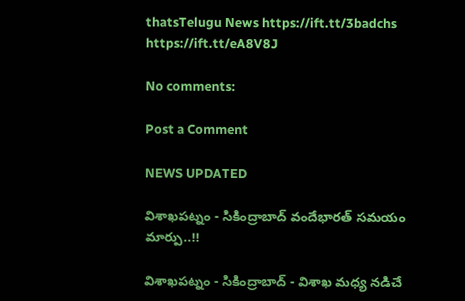thatsTelugu News https://ift.tt/3badchs
https://ift.tt/eA8V8J

No comments:

Post a Comment

NEWS UPDATED

విశాఖపట్నం - సికింద్రాబాద్ వందేభారత్ సమయం మార్పు..!!

విశాఖపట్నం - సికింద్రాబాద్ - విశాఖ మధ్య నడిచే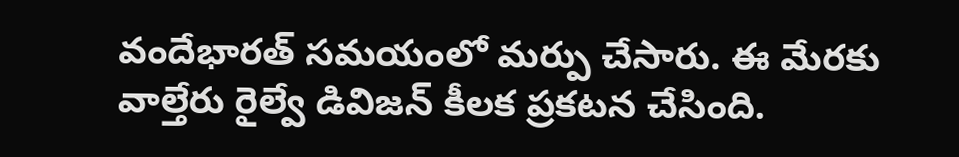వందేభారత్ సమయంలో మర్పు చేసారు. ఈ మేరకు వాల్తేరు రైల్వే డివిజన్ కీలక ప్రకటన చేసింది.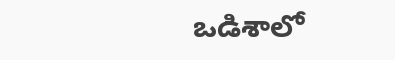ఒడిశాలో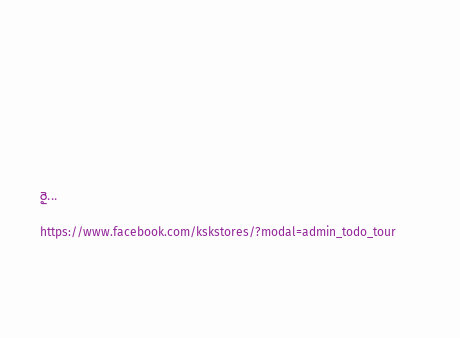రై...

https://www.facebook.com/kskstores/?modal=admin_todo_tour